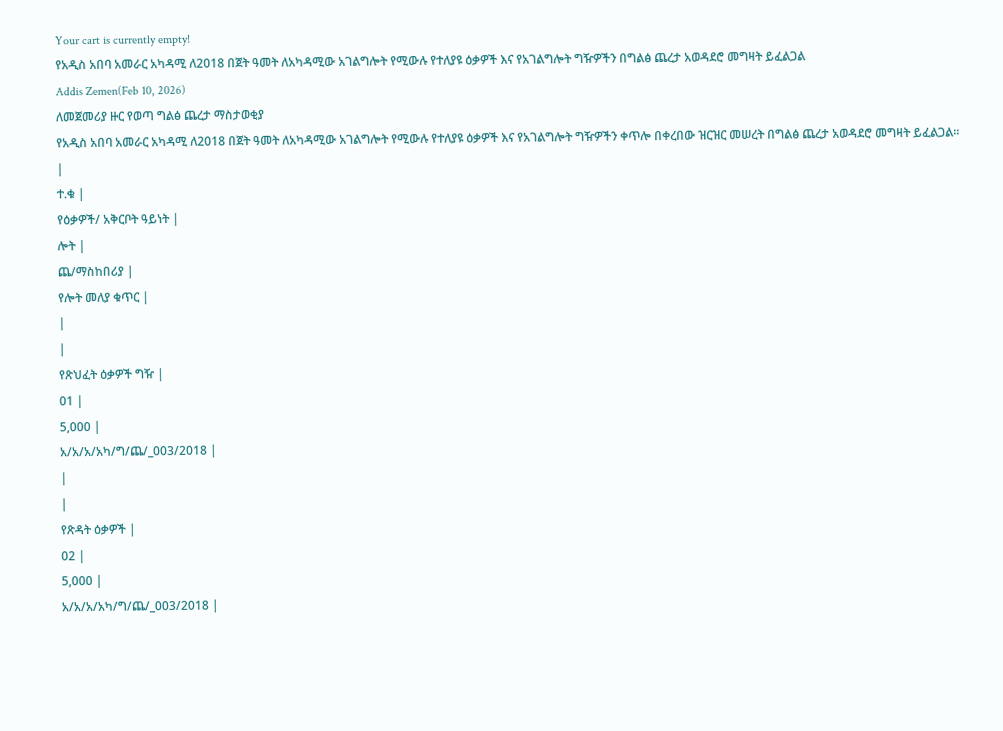Your cart is currently empty!
የአዲስ አበባ አመራር አካዳሚ ለ2018 በጀት ዓመት ለአካዳሚው አገልግሎት የሚውሉ የተለያዩ ዕቃዎች እና የአገልግሎት ግዥዎችን በግልፅ ጨረታ አወዳደሮ መግዛት ይፈልጋል
Addis Zemen(Feb 10, 2026)
ለመጀመሪያ ዙር የወጣ ግልፅ ጨረታ ማስታወቂያ
የአዲስ አበባ አመራር አካዳሚ ለ2018 በጀት ዓመት ለአካዳሚው አገልግሎት የሚውሉ የተለያዩ ዕቃዎች እና የአገልግሎት ግዥዎችን ቀጥሎ በቀረበው ዝርዝር መሠረት በግልፅ ጨረታ አወዳደሮ መግዛት ይፈልጋል።
|
ተ.ቁ |
የዕቃዎች/ አቅርቦት ዓይነት |
ሎት |
ጨ/ማስከበሪያ |
የሎት መለያ ቁጥር |
|
|
የጽህፈት ዕቃዎች ግዥ |
01 |
5,000 |
አ/አ/አ/አካ/ግ/ጨ/_003/2018 |
|
|
የጽዳት ዕቃዎች |
02 |
5,000 |
አ/አ/አ/አካ/ግ/ጨ/_003/2018 |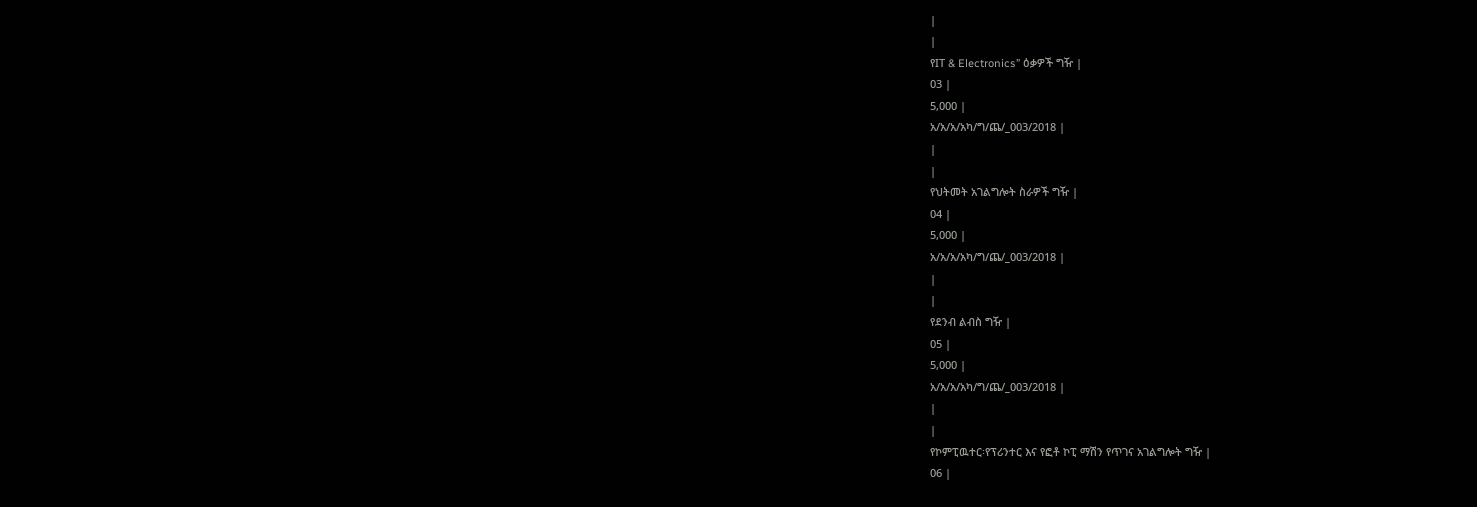|
|
የIT & Electronics” ዕቃዎች ግዥ |
03 |
5,000 |
አ/አ/አ/አካ/ግ/ጨ/_003/2018 |
|
|
የህትመት አገልግሎት ስራዎች ግዥ |
04 |
5,000 |
አ/አ/አ/አካ/ግ/ጨ/_003/2018 |
|
|
የደንብ ልብስ ግዥ |
05 |
5,000 |
አ/አ/አ/አካ/ግ/ጨ/_003/2018 |
|
|
የኮምፒዉተር፡የፕሪንተር እና የፎቶ ኮፒ ማሽን የጥገና አገልግሎት ግዥ |
06 |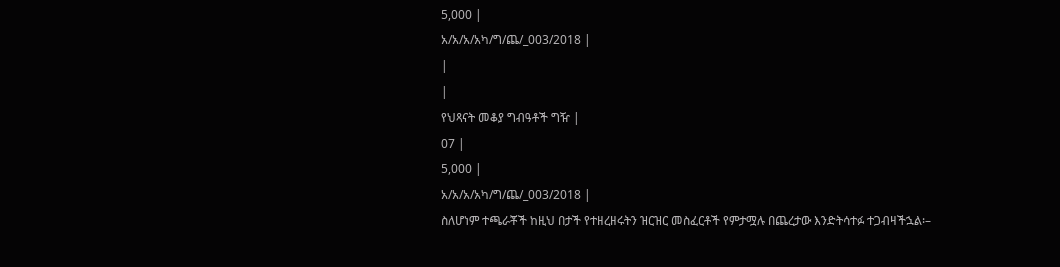5,000 |
አ/አ/አ/አካ/ግ/ጨ/_003/2018 |
|
|
የህጻናት መቆያ ግብዓቶች ግዥ |
07 |
5,000 |
አ/አ/አ/አካ/ግ/ጨ/_003/2018 |
ስለሆነም ተጫራቾች ከዚህ በታች የተዘረዘሩትን ዝርዝር መስፈርቶች የምታሟሉ በጨረታው እንድትሳተፉ ተጋብዛችኋል፡–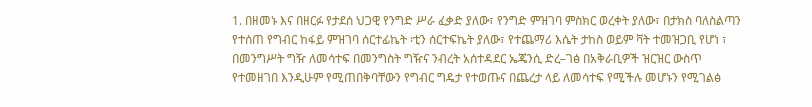1. በዘመኑ እና በዘርፉ የታደሰ ህጋዊ የንግድ ሥራ ፈቃድ ያለው፣ የንግድ ምዝገባ ምስክር ወረቀት ያለው፣ በታክስ ባለስልጣን የተሰጠ የግብር ከፋይ ምዝገባ ሰርተፊኬት ፡ቲን ሰርተፍኬት ያለው፣ የተጨማሪ እሴት ታከስ ወይም ቫት ተመዝጋቢ የሆነ ፣ በመንግሥት ግዥ ለመሳተፍ በመንግስት ግዥና ንብረት አሰተዳደር ኤጄንሲ ድረ–ገፅ በአቅራቢዎች ዝርዝር ውስጥ የተመዘገበ እንዲሁም የሚጠበቅባቸውን የግብር ግዴታ የተወጡና በጨረታ ላይ ለመሳተፍ የሚችሉ መሆኑን የሚገልፅ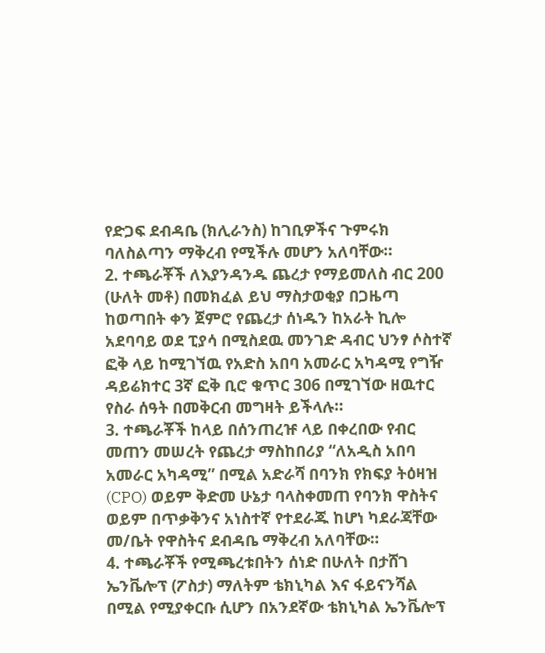የድጋፍ ደብዳቤ (ክሊራንስ) ከገቢዎችና ጉምሩክ ባለስልጣን ማቅረብ የሚችሉ መሆን አለባቸው።
2. ተጫራቾች ለእያንዳንዱ ጨረታ የማይመለስ ብር 200 (ሁለት መቶ) በመክፈል ይህ ማስታወቂያ በጋዜጣ ከወጣበት ቀን ጀምሮ የጨረታ ሰነዱን ከአራት ኪሎ አደባባይ ወደ ፒያሳ በሚስደዉ መንገድ ዳብር ህንፃ ሶስተኛ ፎቅ ላይ ከሚገኘዉ የአድስ አበባ አመራር አካዳሚ የግዥ ዳይሬክተር 3ኛ ፎቅ ቢሮ ቁጥር 306 በሚገኘው ዘዉተር የስራ ሰዓት በመቅርብ መግዛት ይችላሉ።
3. ተጫራቾች ከላይ በሰንጠረዡ ላይ በቀረበው የብር መጠን መሠረት የጨረታ ማስከበሪያ “ለአዲስ አበባ አመራር አካዳሚ” በሚል አድራሻ በባንክ የክፍያ ትዕዛዝ (CPO) ወይም ቅድመ ሁኔታ ባላስቀመጠ የባንክ ዋስትና ወይም በጥቃቅንና አነስተኛ የተደራጁ ከሆነ ካደራጃቸው መ/ቤት የዋስትና ደብዳቤ ማቅረብ አለባቸው።
4. ተጫራቾች የሚጫረቱበትን ሰነድ በሁለት በታሸገ ኤንቬሎፕ (ፖስታ) ማለትም ቴክኒካል እና ፋይናንሻል በሚል የሚያቀርቡ ሲሆን በአንደኛው ቴክኒካል ኤንቬሎፕ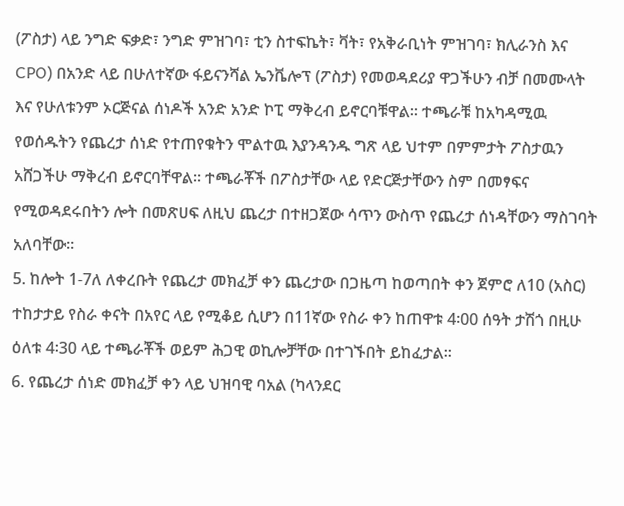(ፖስታ) ላይ ንግድ ፍቃድ፣ ንግድ ምዝገባ፣ ቲን ስተፍኬት፣ ቫት፣ የአቅራቢነት ምዝገባ፣ ክሊራንስ እና CPO) በአንድ ላይ በሁለተኛው ፋይናንሻል ኤንቬሎፕ (ፖስታ) የመወዳደሪያ ዋጋችሁን ብቻ በመሙላት እና የሁለቱንም ኦርጅናል ሰነዶች አንድ አንድ ኮፒ ማቅረብ ይኖርባቹዋል። ተጫራቹ ከአካዳሚዉ የወሰዱትን የጨረታ ሰነድ የተጠየቁትን ሞልተዉ እያንዳንዱ ግጽ ላይ ህተም በምምታት ፖስታዉን አሸጋችሁ ማቅረብ ይኖርባቸዋል። ተጫራቾች በፖስታቸው ላይ የድርጅታቸውን ስም በመፃፍና የሚወዳደሩበትን ሎት በመጽሀፍ ለዚህ ጨረታ በተዘጋጀው ሳጥን ውስጥ የጨረታ ሰነዳቸውን ማስገባት አለባቸው።
5. ከሎት 1-7ለ ለቀረቡት የጨረታ መክፈቻ ቀን ጨረታው በጋዜጣ ከወጣበት ቀን ጀምሮ ለ10 (አስር) ተከታታይ የስራ ቀናት በአየር ላይ የሚቆይ ሲሆን በ11ኛው የስራ ቀን ከጠዋቱ 4፡00 ሰዓት ታሽጎ በዚሁ ዕለቱ 4፡30 ላይ ተጫራቾች ወይም ሕጋዊ ወኪሎቻቸው በተገኙበት ይከፈታል።
6. የጨረታ ሰነድ መክፈቻ ቀን ላይ ህዝባዊ ባአል (ካላንደር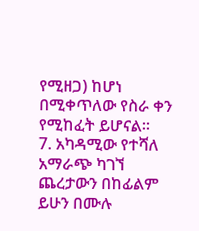የሚዘጋ) ከሆነ በሚቀጥለው የስራ ቀን የሚከፈት ይሆናል።
7. አካዳሚው የተሻለ አማራጭ ካገኘ ጨረታውን በከፊልም ይሁን በሙሉ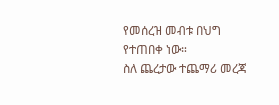የመሰረዝ መብቱ በህግ የተጠበቀ ነው።
ስለ ጨረታው ተጨማሪ መረጃ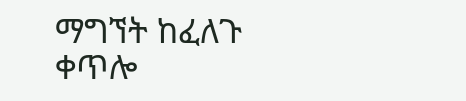ማግኘት ከፈለጉ ቀጥሎ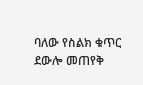ባለው የስልክ ቁጥር ደውሎ መጠየቅ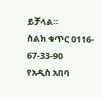ይቻላል።
ስልክ ቁጥር 0116- 67-33-90
የአዲስ አበባ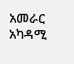አመራር አካዳሚ